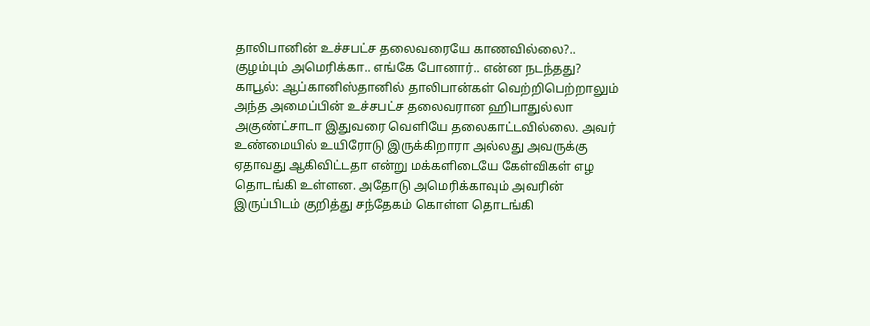தாலிபானின் உச்சபட்ச தலைவரையே காணவில்லை?.. குழம்பும் அமெரிக்கா.. எங்கே போனார்.. என்ன நடந்தது?
காபூல்: ஆப்கானிஸ்தானில் தாலிபான்கள் வெற்றிபெற்றாலும் அந்த அமைப்பின் உச்சபட்ச தலைவரான ஹிபாதுல்லா அகுண்ட்சாடா இதுவரை வெளியே தலைகாட்டவில்லை. அவர் உண்மையில் உயிரோடு இருக்கிறாரா அல்லது அவருக்கு ஏதாவது ஆகிவிட்டதா என்று மக்களிடையே கேள்விகள் எழ தொடங்கி உள்ளன. அதோடு அமெரிக்காவும் அவரின் இருப்பிடம் குறித்து சந்தேகம் கொள்ள தொடங்கி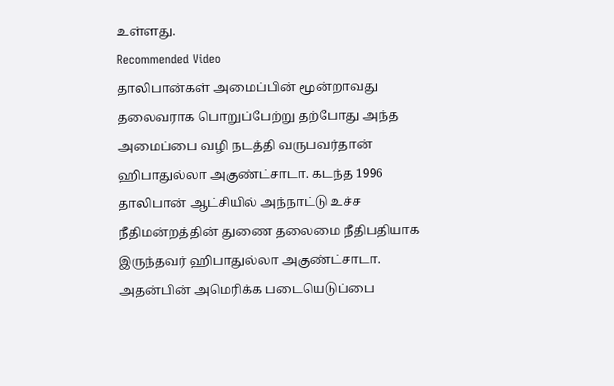உள்ளது.
Recommended Video
தாலிபான்கள் அமைப்பின் மூன்றாவது தலைவராக பொறுப்பேற்று தற்போது அந்த அமைப்பை வழி நடத்தி வருபவர்தான் ஹிபாதுல்லா அகுண்ட்சாடா. கடந்த 1996 தாலிபான் ஆட்சியில் அந்நாட்டு உச்ச நீதிமன்றத்தின் துணை தலைமை நீதிபதியாக இருந்தவர் ஹிபாதுல்லா அகுண்ட்சாடா. அதன்பின் அமெரிக்க படையெடுப்பை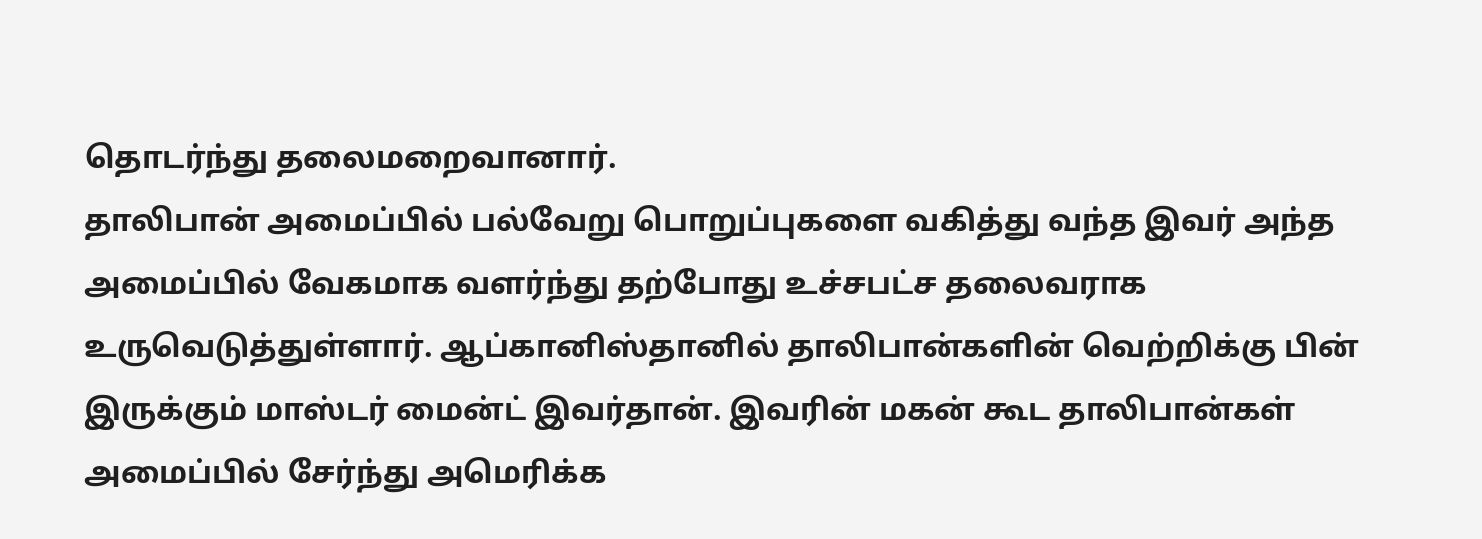தொடர்ந்து தலைமறைவானார்.
தாலிபான் அமைப்பில் பல்வேறு பொறுப்புகளை வகித்து வந்த இவர் அந்த அமைப்பில் வேகமாக வளர்ந்து தற்போது உச்சபட்ச தலைவராக உருவெடுத்துள்ளார். ஆப்கானிஸ்தானில் தாலிபான்களின் வெற்றிக்கு பின் இருக்கும் மாஸ்டர் மைன்ட் இவர்தான். இவரின் மகன் கூட தாலிபான்கள் அமைப்பில் சேர்ந்து அமெரிக்க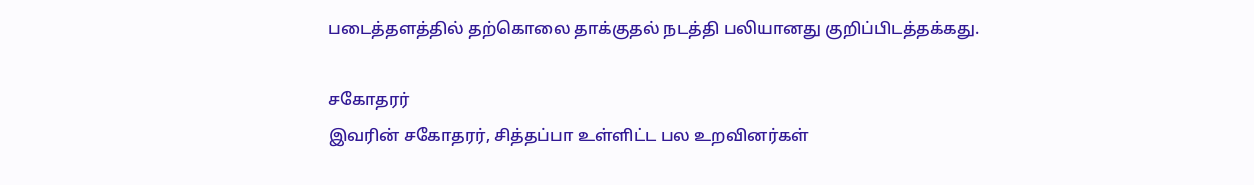படைத்தளத்தில் தற்கொலை தாக்குதல் நடத்தி பலியானது குறிப்பிடத்தக்கது.

சகோதரர்
இவரின் சகோதரர், சித்தப்பா உள்ளிட்ட பல உறவினர்கள்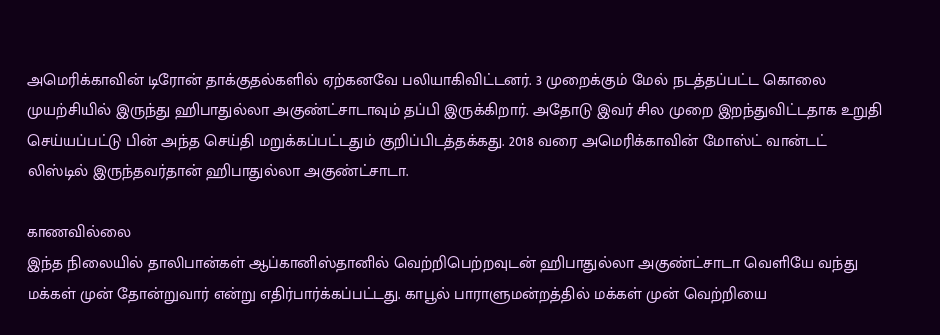அமெரிக்காவின் டிரோன் தாக்குதல்களில் ஏற்கனவே பலியாகிவிட்டனர். 3 முறைக்கும் மேல் நடத்தப்பட்ட கொலை முயற்சியில் இருந்து ஹிபாதுல்லா அகுண்ட்சாடாவும் தப்பி இருக்கிறார். அதோடு இவர் சில முறை இறந்துவிட்டதாக உறுதி செய்யப்பட்டு பின் அந்த செய்தி மறுக்கப்பட்டதும் குறிப்பிடத்தக்கது. 2018 வரை அமெரிக்காவின் மோஸ்ட் வான்டட் லிஸ்டில் இருந்தவர்தான் ஹிபாதுல்லா அகுண்ட்சாடா.

காணவில்லை
இந்த நிலையில் தாலிபான்கள் ஆப்கானிஸ்தானில் வெற்றிபெற்றவுடன் ஹிபாதுல்லா அகுண்ட்சாடா வெளியே வந்து மக்கள் முன் தோன்றுவார் என்று எதிர்பார்க்கப்பட்டது. காபூல் பாராளுமன்றத்தில் மக்கள் முன் வெற்றியை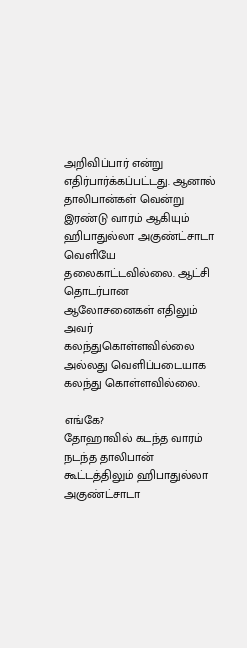அறிவிப்பார் என்று எதிர்பார்க்கப்பட்டது. ஆனால் தாலிபான்கள் வென்று இரண்டு வாரம் ஆகியும் ஹிபாதுல்லா அகுண்ட்சாடா வெளியே தலைகாட்டவில்லை. ஆட்சி தொடர்பான ஆலோசனைகள் எதிலும் அவர் கலந்துகொள்ளவில்லை அல்லது வெளிப்படையாக கலந்து கொள்ளவில்லை.

எங்கே?
தோஹாவில் கடந்த வாரம் நடந்த தாலிபான் கூட்டத்திலும் ஹிபாதுல்லா அகுண்ட்சாடா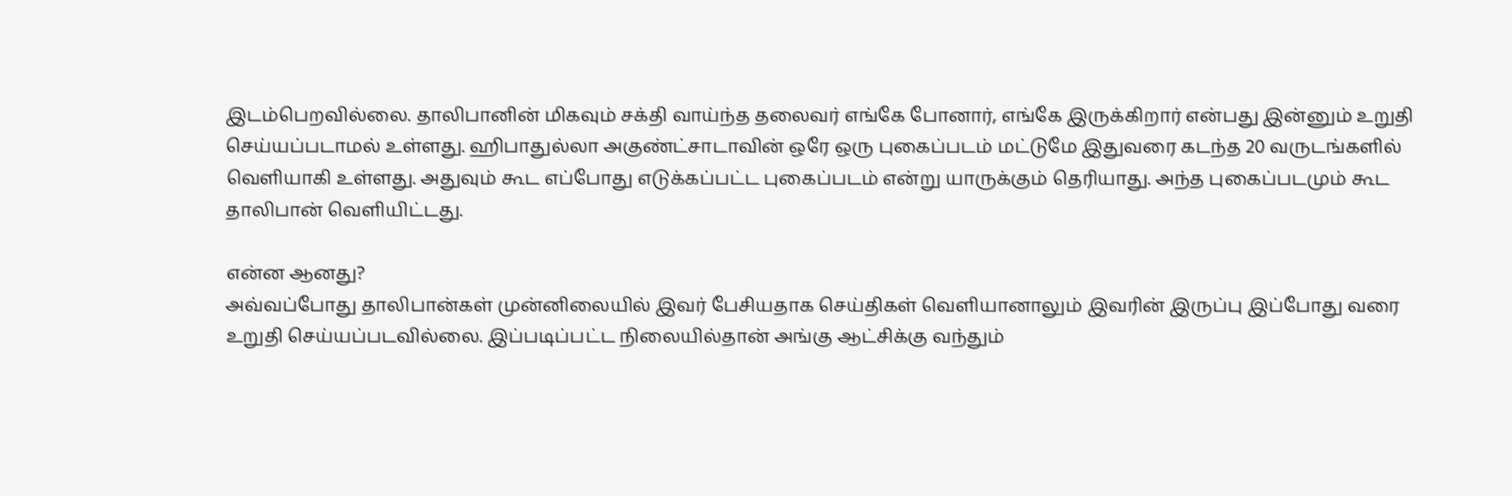இடம்பெறவில்லை. தாலிபானின் மிகவும் சக்தி வாய்ந்த தலைவர் எங்கே போனார், எங்கே இருக்கிறார் என்பது இன்னும் உறுதி செய்யப்படாமல் உள்ளது. ஹிபாதுல்லா அகுண்ட்சாடாவின் ஒரே ஒரு புகைப்படம் மட்டுமே இதுவரை கடந்த 20 வருடங்களில் வெளியாகி உள்ளது. அதுவும் கூட எப்போது எடுக்கப்பட்ட புகைப்படம் என்று யாருக்கும் தெரியாது. அந்த புகைப்படமும் கூட தாலிபான் வெளியிட்டது.

என்ன ஆனது?
அவ்வப்போது தாலிபான்கள் முன்னிலையில் இவர் பேசியதாக செய்திகள் வெளியானாலும் இவரின் இருப்பு இப்போது வரை உறுதி செய்யப்படவில்லை. இப்படிப்பட்ட நிலையில்தான் அங்கு ஆட்சிக்கு வந்தும்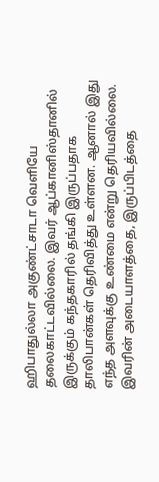ஹிபாதுல்லா அகுண்ட்சாடா வெளியே தலைகாட்டவில்லை. இவர் ஆப்கானிஸ்தானில் இருக்கும் கந்தகாரில் தங்கி இருப்பதாக தாலிபான்கள் தெரிவித்து உள்ளன. ஆனால் இது எந்த அளவுக்கு உண்மை என்று தெரியவில்லை. இவரின் அடையாளத்தை, இருப்பிடத்தை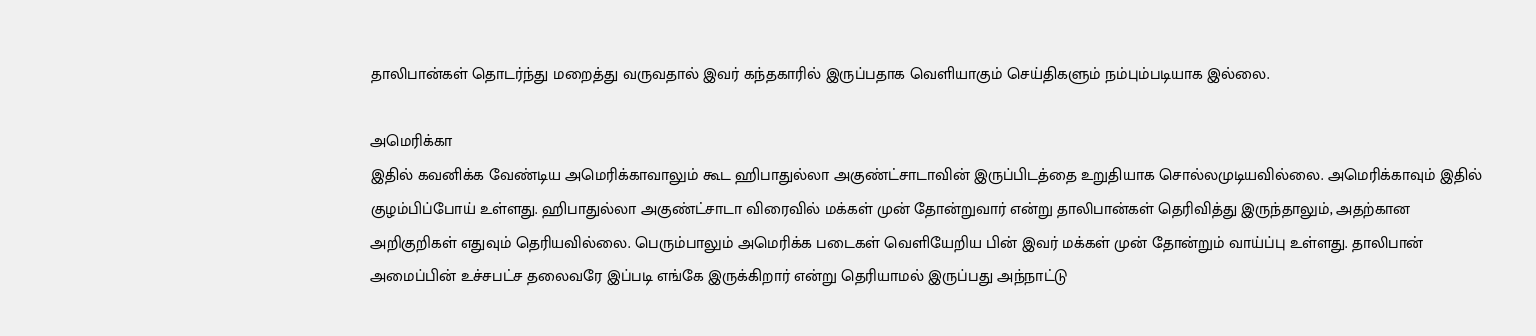தாலிபான்கள் தொடர்ந்து மறைத்து வருவதால் இவர் கந்தகாரில் இருப்பதாக வெளியாகும் செய்திகளும் நம்பும்படியாக இல்லை.

அமெரிக்கா
இதில் கவனிக்க வேண்டிய அமெரிக்காவாலும் கூட ஹிபாதுல்லா அகுண்ட்சாடாவின் இருப்பிடத்தை உறுதியாக சொல்லமுடியவில்லை. அமெரிக்காவும் இதில் குழம்பிப்போய் உள்ளது. ஹிபாதுல்லா அகுண்ட்சாடா விரைவில் மக்கள் முன் தோன்றுவார் என்று தாலிபான்கள் தெரிவித்து இருந்தாலும், அதற்கான அறிகுறிகள் எதுவும் தெரியவில்லை. பெரும்பாலும் அமெரிக்க படைகள் வெளியேறிய பின் இவர் மக்கள் முன் தோன்றும் வாய்ப்பு உள்ளது. தாலிபான் அமைப்பின் உச்சபட்ச தலைவரே இப்படி எங்கே இருக்கிறார் என்று தெரியாமல் இருப்பது அந்நாட்டு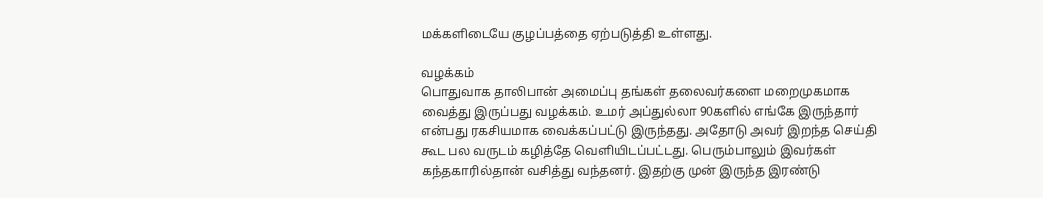மக்களிடையே குழப்பத்தை ஏற்படுத்தி உள்ளது.

வழக்கம்
பொதுவாக தாலிபான் அமைப்பு தங்கள் தலைவர்களை மறைமுகமாக வைத்து இருப்பது வழக்கம். உமர் அப்துல்லா 90களில் எங்கே இருந்தார் என்பது ரகசியமாக வைக்கப்பட்டு இருந்தது. அதோடு அவர் இறந்த செய்தி கூட பல வருடம் கழித்தே வெளியிடப்பட்டது. பெரும்பாலும் இவர்கள் கந்தகாரில்தான் வசித்து வந்தனர். இதற்கு முன் இருந்த இரண்டு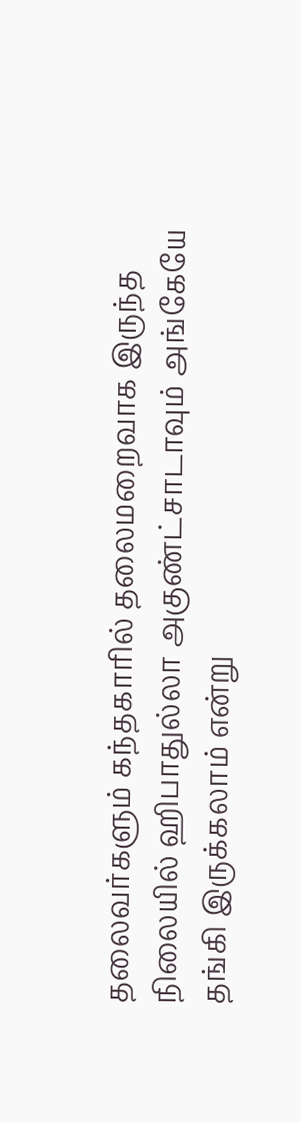தலைவர்களும் கந்தகாரில் தலைமறைவாக இருந்த நிலையில் ஹிபாதுல்லா அகுண்ட்சாடாவும் அங்கேயே தங்கி இருக்கலாம் என்று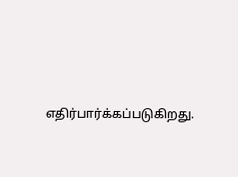எதிர்பார்க்கப்படுகிறது.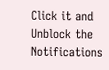Click it and Unblock the Notifications